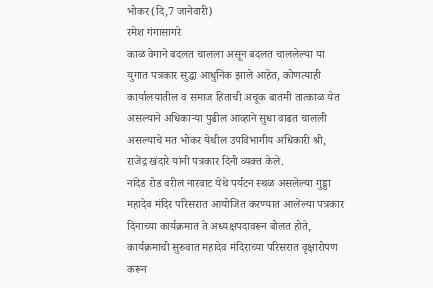भोकर(दि,7 जानेवारी)
रमेश गंगासागरे
काळ वेगाने बदलत चालला असून बदलत चाललेल्या या युगात पत्रकार सुद्धा आधुनिक झाले आहेत, कोणत्याही कार्यालयातील व समाज हिताची अचूक बातमी तात्काळ येत असल्याने अधिकाऱ्या पुढील आव्हाने सुधा वाढत चालली असल्याचे मत भोकर येथील उपविभागीय अधिकारी श्री, राजेंद्र खंदारे यांनी पत्रकार दिनी व्यक्त केले.
नांदेड रोड वरील नारवाट येथे पर्यटन स्थळ असलेल्या गुड्डा महादेव मंदिर परिसरात आयोजित करण्यात आलेल्या पत्रकार दिनाच्या कार्यक्रमात ते अध्यक्षपदावरून बोलत होते, कार्यक्रमाची सुरुवात महादेव मंदिराच्या परिसरात वृक्षारोपण करून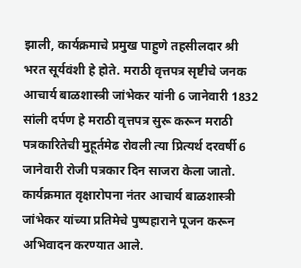झाली, कार्यक्रमाचे प्रमुख पाहुणे तहसीलदार श्री भरत सूर्यवंशी हे होते. मराठी वृत्तपत्र सृष्टीचे जनक आचार्य बाळशास्त्री जांभेकर यांनी 6 जानेवारी 1832 सांली दर्पण हे मराठी वृत्तपत्र सुरू करून मराठी पत्रकारितेची मुहूर्तमेढ रोवली त्या प्रित्यर्थ दरवर्षी 6 जानेवारी रोजी पत्रकार दिन साजरा केला जातो.
कार्यक्रमात वृक्षारोपना नंतर आचार्य बाळशास्त्री जांभेकर यांच्या प्रतिमेचे पुष्पहाराने पूजन करून अभिवादन करण्यात आले.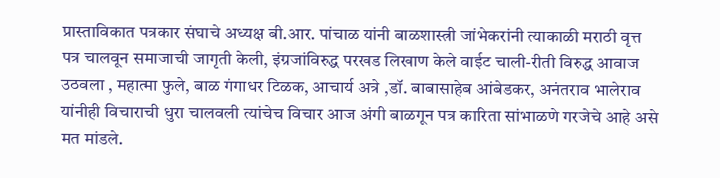प्रास्ताविकात पत्रकार संघाचे अध्यक्ष बी.आर. पांचाळ यांनी बाळशास्त्री जांभेकरांनी त्याकाळी मराठी वृत्त पत्र चालवून समाजाची जागृती केली, इंग्रजांविरुद्ध परखड लिखाण केले वाईट चाली-रीती विरुद्ध आवाज उठवला , महात्मा फुले, बाळ गंगाधर टिळक, आचार्य अत्रे ,डॉ. बाबासाहेब आंबेडकर, अनंतराव भालेराव यांनीही विचाराची धुरा चालवली त्यांचेच विचार आज अंगी बाळगून पत्र कारिता सांभाळणे गरजेचे आहे असे मत मांडले.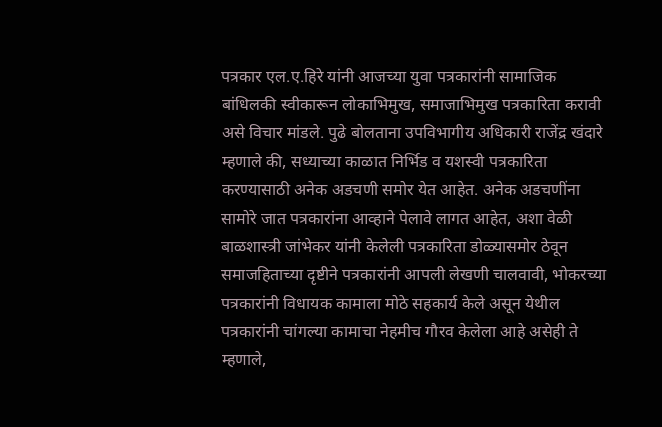पत्रकार एल.ए.हिरे यांनी आजच्या युवा पत्रकारांनी सामाजिक बांधिलकी स्वीकारून लोकाभिमुख, समाजाभिमुख पत्रकारिता करावी असे विचार मांडले. पुढे बोलताना उपविभागीय अधिकारी राजेंद्र खंदारे म्हणाले की, सध्याच्या काळात निर्भिड व यशस्वी पत्रकारिता करण्यासाठी अनेक अडचणी समोर येत आहेत. अनेक अडचणींना सामोरे जात पत्रकारांना आव्हाने पेलावे लागत आहेत, अशा वेळी बाळशास्त्री जांभेकर यांनी केलेली पत्रकारिता डोळ्यासमोर ठेवून समाजहिताच्या दृष्टीने पत्रकारांनी आपली लेखणी चालवावी, भोकरच्या पत्रकारांनी विधायक कामाला मोठे सहकार्य केले असून येथील पत्रकारांनी चांगल्या कामाचा नेहमीच गौरव केलेला आहे असेही ते म्हणाले,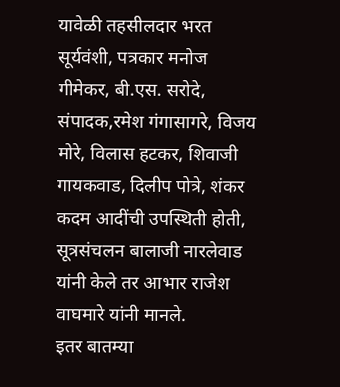यावेळी तहसीलदार भरत सूर्यवंशी, पत्रकार मनोज गीमेकर, बी.एस. सरोदे, संपादक,रमेश गंगासागरे, विजय मोरे, विलास हटकर, शिवाजी गायकवाड, दिलीप पोत्रे, शंकर कदम आदींची उपस्थिती होती, सूत्रसंचलन बालाजी नारलेवाड यांनी केले तर आभार राजेश वाघमारे यांनी मानले.
इतर बातम्या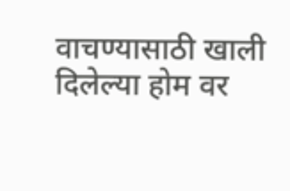वाचण्यासाठी खाली दिलेल्या होम वर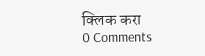क्लिक करा
0 Comments